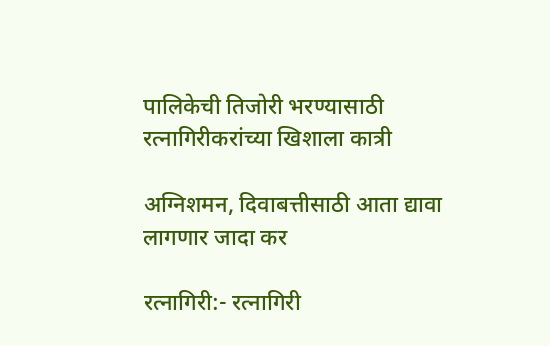पालिकेची तिजोरी भरण्यासाठी रत्नागिरीकरांच्या खिशाला कात्री

अग्निशमन, दिवाबत्तीसाठी आता द्यावा लागणार जादा कर

रत्नागिरी:- रत्नागिरी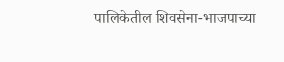पालिकेतील शिवसेना-भाजपाच्या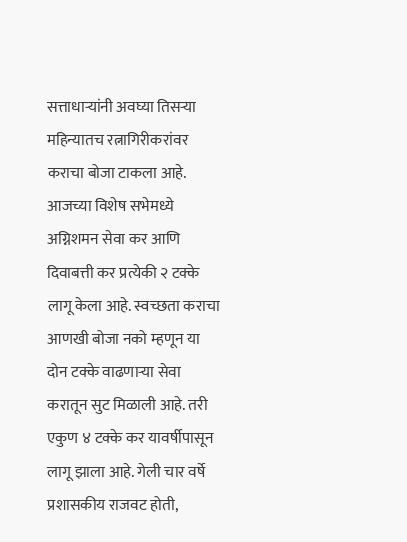सत्ताधाऱ्यांनी अवघ्या तिसऱ्या महिन्यातच रत्नागिरीकरांवर कराचा बोजा टाकला आहे. आजच्या विशेष सभेमध्ये अग्निशमन सेवा कर आणि दिवाबत्ती कर प्रत्येकी २ टक्के लागू केला आहे. स्वच्छता कराचा आणखी बोजा नको म्हणून या दोन टक्के वाढणाऱ्या सेवा करातून सुट मिळाली आहे. तरी एकुण ४ टक्के कर यावर्षीपासून लागू झाला आहे. गेली चार वर्षे प्रशासकीय राजवट होती,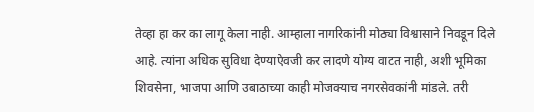तेव्हा हा कर का लागू केला नाही. आम्हाला नागरिकांनी मोठ्या विश्वासाने निवडून दिले आहे. त्यांना अधिक सुविधा देण्याऐवजी कर लादणे योग्य वाटत नाही, अशी भूमिका शिवसेना, भाजपा आणि उबाठाच्या काही मोजक्याच नगरसेवकांनी मांडले. तरी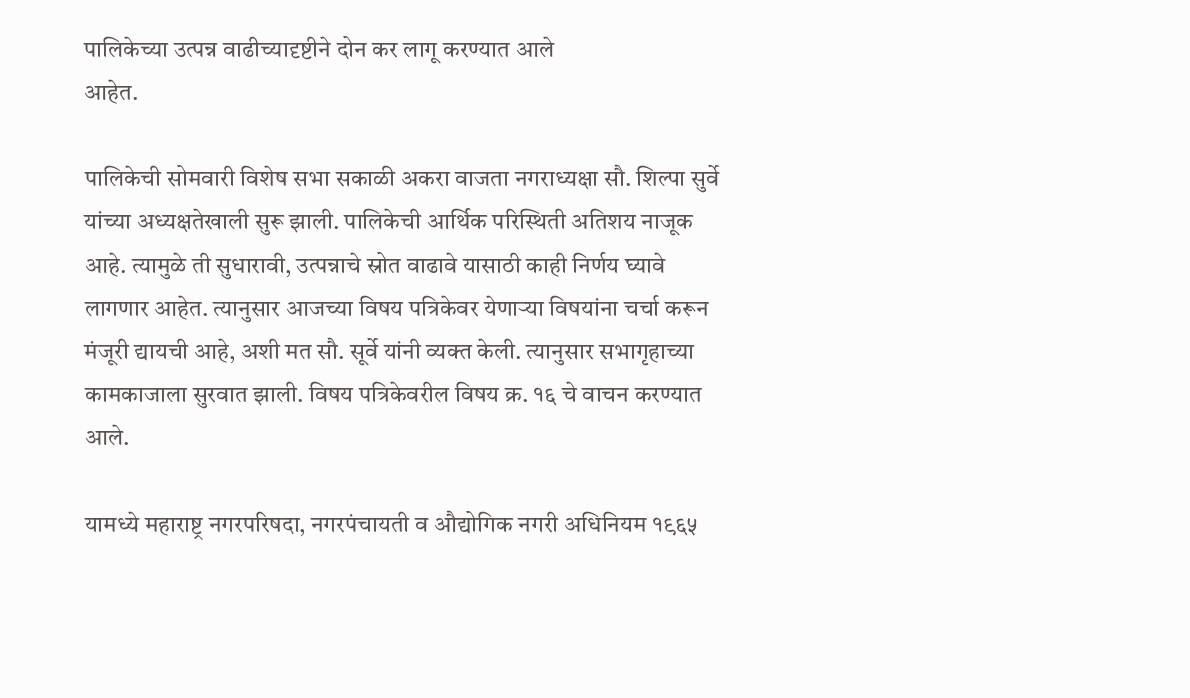पालिकेच्या उत्पन्न वाढीच्यादृष्टीने दोन कर लागू करण्यात आले
आहेत.

पालिकेची सोमवारी विशेष सभा सकाळी अकरा वाजता नगराध्यक्षा सौ. शिल्पा सुर्वे यांच्या अध्यक्षतेखाली सुरू झाली. पालिकेची आर्थिक परिस्थिती अतिशय नाजूक आहे. त्यामुळे ती सुधारावी, उत्पन्नाचे स्रोत वाढावे यासाठी काही निर्णय घ्यावे लागणार आहेत. त्यानुसार आजच्या विषय पत्रिकेवर येणाऱ्या विषयांना चर्चा करून मंजूरी द्यायची आहे, अशी मत सौ. सूर्वे यांनी व्यक्त केली. त्यानुसार सभागृहाच्या कामकाजाला सुरवात झाली. विषय पत्रिकेवरील विषय क्र. १६ चे वाचन करण्यात आले.

यामध्ये महाराष्ट्र नगरपरिषदा, नगरपंचायती व औद्योगिक नगरी अधिनियम १९६५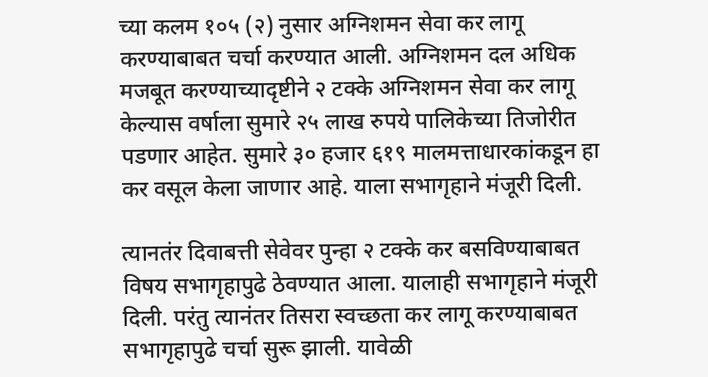च्या कलम १०५ (२) नुसार अग्निशमन सेवा कर लागू करण्याबाबत चर्चा करण्यात आली. अग्निशमन दल अधिक मजबूत करण्याच्यादृष्टीने २ टक्के अग्निशमन सेवा कर लागू केल्यास वर्षाला सुमारे २५ लाख रुपये पालिकेच्या तिजोरीत पडणार आहेत. सुमारे ३० हजार ६१९ मालमत्ताधारकांकडून हा कर वसूल केला जाणार आहे. याला सभागृहाने मंजूरी दिली.

त्यानतंर दिवाबत्ती सेवेवर पुन्हा २ टक्के कर बसविण्याबाबत विषय सभागृहापुढे ठेवण्यात आला. यालाही सभागृहाने मंजूरी दिली. परंतु त्यानंतर तिसरा स्वच्छता कर लागू करण्याबाबत सभागृहापुढे चर्चा सुरू झाली. यावेळी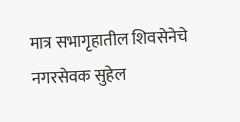मात्र सभागृहातील शिवसेनेचे नगरसेवक सुहेल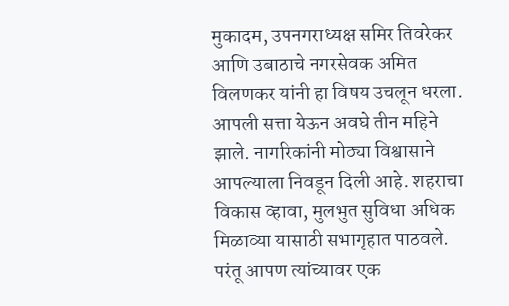मुकादम, उपनगराध्यक्ष समिर तिवरेकर आणि उबाठाचे नगरसेवक अमित विलणकर यांनी हा विषय उचलून धरला. आपली सत्ता येऊन अवघे तीन महिने झाले. नागरिकांनी मोठ्या विश्वासाने आपल्याला निवडून दिली आहे. शहराचा विकास व्हावा, मुलभुत सुविधा अधिक मिळाव्या यासाठी सभागृहात पाठवले. परंतू आपण त्यांच्यावर एक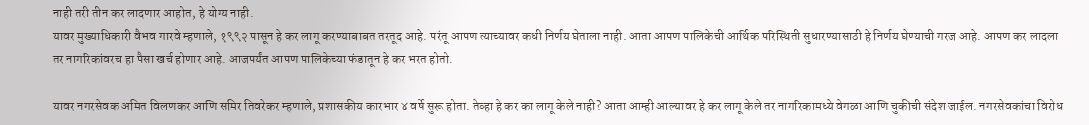नाही तरी तीन कर लादणार आहोत, हे योग्य नाही.
यावर मुख्याधिकारी वैभव गारवे म्हणाले, १९९२ पासून हे कर लागू करण्याबाबत तरतूद आहे. परंतू आपण त्याच्यावर कधी निर्णय घेताला नाही. आता आपण पालिकेची आर्थिक परिस्थिती सुधारण्यासाठी हे निर्णय घेण्याची गरज आहे. आपण कर लादला तर नागरिकांवरच हा पैसा खर्च होणार आहे. आजपर्यंत आपण पालिकेच्या फंडातून हे कर भरत होतो.

यावर नगरसेवक अमित विलणकर आणि समिर तिवरेकर म्हणाले, प्रशासकीय कारभार ४ वर्षे सुरू होता. तेव्हा हे कर का लागू केले नाही? आता आम्ही आल्यावर हे कर लागू केले तर नागरिकामध्ये वेगळा आणि चुकीची संदेश जाईल. नगरसेवकांचा विरोध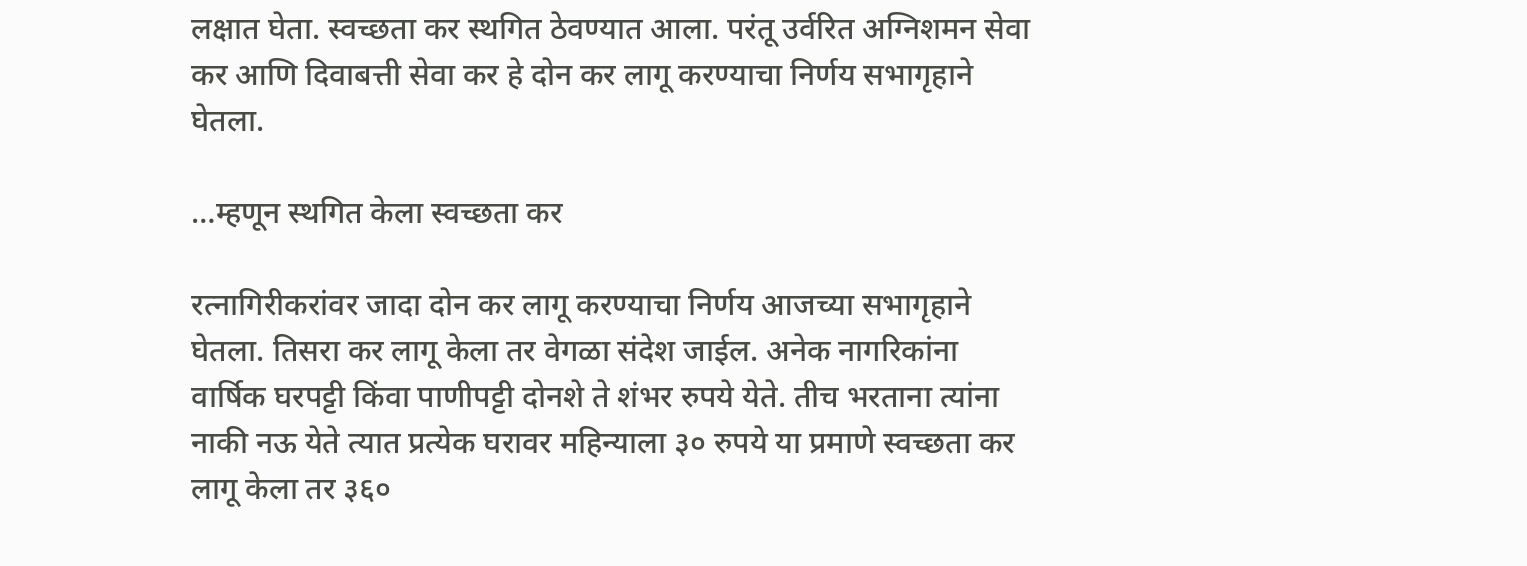लक्षात घेता. स्वच्छता कर स्थगित ठेवण्यात आला. परंतू उर्वरित अग्निशमन सेवा कर आणि दिवाबत्ती सेवा कर हे दोन कर लागू करण्याचा निर्णय सभागृहाने घेतला.

…म्हणून स्थगित केला स्वच्छता कर

रत्नागिरीकरांवर जादा दोन कर लागू करण्याचा निर्णय आजच्या सभागृहाने घेतला. तिसरा कर लागू केला तर वेगळा संदेश जाईल. अनेक नागरिकांना वार्षिक घरपट्टी किंवा पाणीपट्टी दोनशे ते शंभर रुपये येते. तीच भरताना त्यांना नाकी नऊ येते त्यात प्रत्येक घरावर महिन्याला ३० रुपये या प्रमाणे स्वच्छता कर लागू केला तर ३६०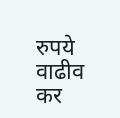रुपये वाढीव कर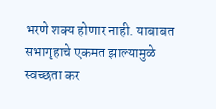भरणे शक्य होणार नाही. याबाबत सभागृहाचे एकमत झाल्यामुळे स्वच्छता कर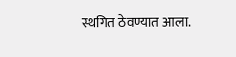स्थगित ठेवण्यात आला.